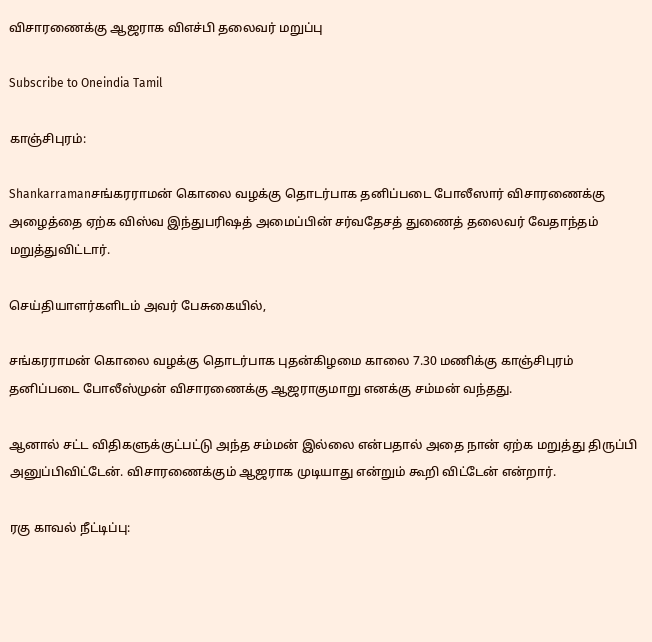விசாரணைக்கு ஆஜராக விஎச்பி தலைவர் மறுப்பு

Subscribe to Oneindia Tamil

காஞ்சிபுரம்:

Shankarramanசங்கரராமன் கொலை வழக்கு தொடர்பாக தனிப்படை போலீஸார் விசாரணைக்கு அழைத்தை ஏற்க விஸ்வ இந்துபரிஷத் அமைப்பின் சர்வதேசத் துணைத் தலைவர் வேதாந்தம் மறுத்துவிட்டார்.

செய்தியாளர்களிடம் அவர் பேசுகையில்,

சங்கரராமன் கொலை வழக்கு தொடர்பாக புதன்கிழமை காலை 7.30 மணிக்கு காஞ்சிபுரம் தனிப்படை போலீஸ்முன் விசாரணைக்கு ஆஜராகுமாறு எனக்கு சம்மன் வந்தது.

ஆனால் சட்ட விதிகளுக்குட்பட்டு அந்த சம்மன் இல்லை என்பதால் அதை நான் ஏற்க மறுத்து திருப்பி அனுப்பிவிட்டேன். விசாரணைக்கும் ஆஜராக முடியாது என்றும் கூறி விட்டேன் என்றார்.

ரகு காவல் நீட்டிப்பு: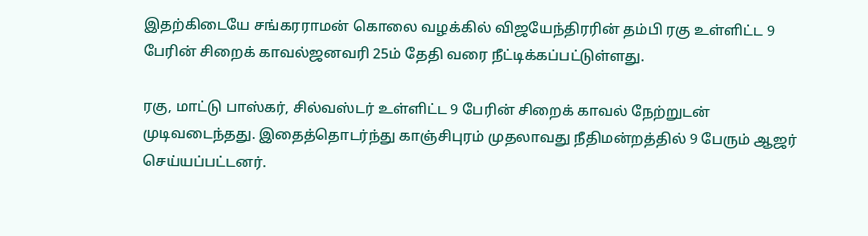இதற்கிடையே சங்கரராமன் கொலை வழக்கில் விஜயேந்திரரின் தம்பி ரகு உள்ளிட்ட 9 பேரின் சிறைக் காவல்ஜனவரி 25ம் தேதி வரை நீட்டிக்கப்பட்டுள்ளது.

ரகு, மாட்டு பாஸ்கர், சில்வஸ்டர் உள்ளிட்ட 9 பேரின் சிறைக் காவல் நேற்றுடன் முடிவடைந்தது. இதைத்தொடர்ந்து காஞ்சிபுரம் முதலாவது நீதிமன்றத்தில் 9 பேரும் ஆஜர் செய்யப்பட்டனர்.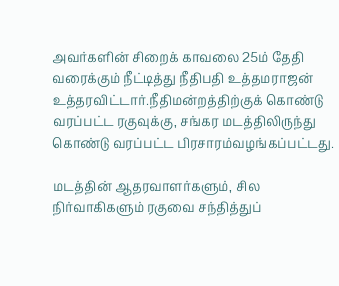அவர்களின் சிறைக் காவலை 25ம் தேதி வரைக்கும் நீட்டித்து நீதிபதி உத்தமராஜன் உத்தரவிட்டார்.நீதிமன்றத்திற்குக் கொண்டு வரப்பட்ட ரகுவுக்கு, சங்கர மடத்திலிருந்து கொண்டு வரப்பட்ட பிரசாரம்வழங்கப்பட்டது.

மடத்தின் ஆதரவாளர்களும், சில நிர்வாகிகளும் ரகுவை சந்தித்துப்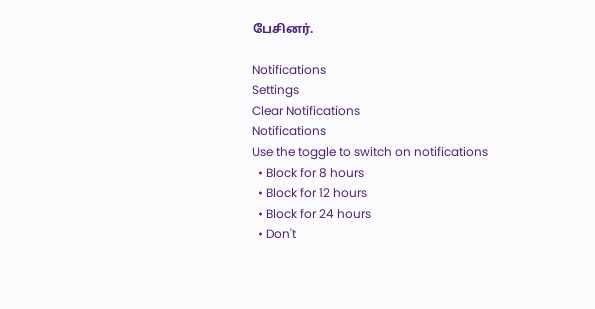பேசினர்.

Notifications
Settings
Clear Notifications
Notifications
Use the toggle to switch on notifications
  • Block for 8 hours
  • Block for 12 hours
  • Block for 24 hours
  • Don't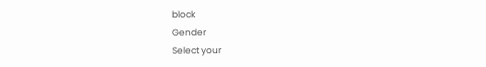block
Gender
Select your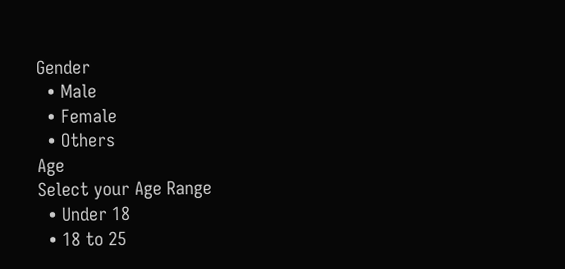Gender
  • Male
  • Female
  • Others
Age
Select your Age Range
  • Under 18
  • 18 to 25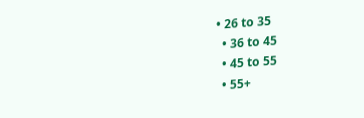• 26 to 35
  • 36 to 45
  • 45 to 55
  • 55+